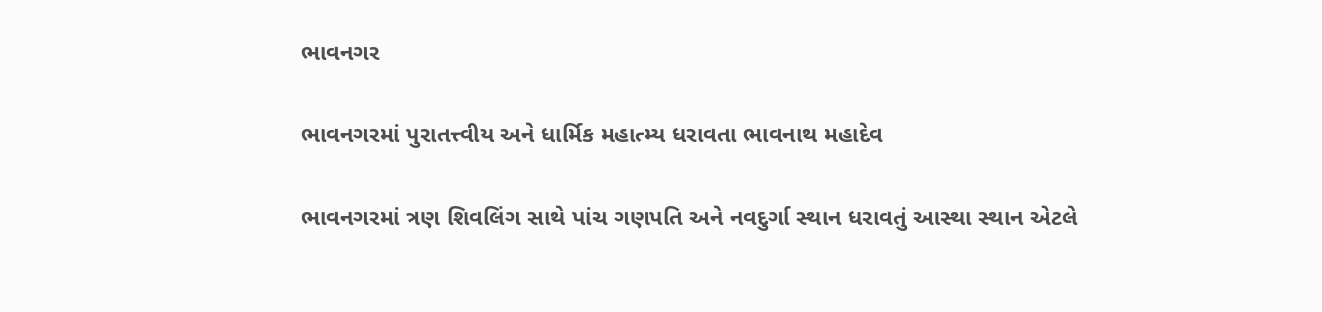ભાવનગર

ભાવનગરમાં પુરાતત્ત્વીય અને ધાર્મિક મહાત્મ્ય ધરાવતા ભાવનાથ મહાદેવ

ભાવનગરમાં ત્રણ શિવલિંગ સાથે પાંચ ગણપતિ અને નવદુર્ગા સ્થાન ધરાવતું આસ્થા સ્થાન એટલે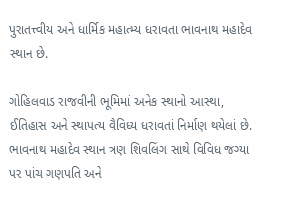પુરાતત્ત્વીય અને ધાર્મિક મહાત્મ્ય ધરાવતા ભાવનાથ મહાદેવ સ્થાન છે.

ગોહિલવાડ રાજવીની ભૂમિમાં અનેક સ્થાનો આસ્થા, ઈતિહાસ અને સ્થાપત્ય વૈવિધ્ય ધરાવતાં નિર્માણ થયેલાં છે. ભાવનાથ મહાદેવ સ્થાન ત્રણ શિવલિંગ સાથે વિવિધ જગ્યા પર પાંચ ગણપતિ અને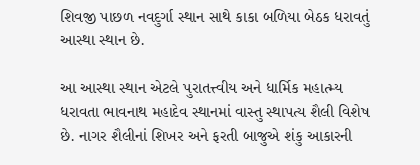શિવજી પાછળ નવદુર્ગા સ્થાન સાથે કાકા બળિયા બેઠક ધરાવતું આસ્થા સ્થાન છે.

આ આસ્થા સ્થાન એટલે પુરાતત્ત્વીય અને ધાર્મિક મહાત્મ્ય ધરાવતા ભાવનાથ મહાદેવ સ્થાનમાં વાસ્તુ સ્થાપત્ય શૈલી વિશેષ છે. નાગર શૈલીનાં શિખર અને ફરતી બાજુએ શંકુ આકારની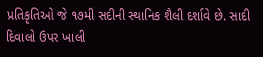પ્રતિકૃતિઓ જે ૧૭મી સદીની સ્થાનિક શૈલી દર્શાવે છે. સાદી દિવાલો ઉપર ખાલી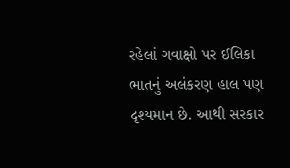રહેલાં ગવાક્ષો પર ઈલિકા ભાતનું અલંકરણ હાલ પણ દૃશ્યમાન છે. આથી સરકાર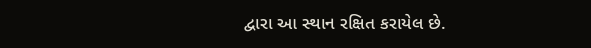દ્વારા આ સ્થાન રક્ષિત કરાયેલ છે.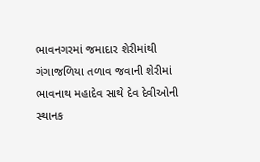ભાવનગરમાં જમાદાર શેરીમાંથી ગંગાજળિયા તળાવ જવાની શેરીમાં ભાવનાથ મહાદેવ સાથે દેવ દેવીઓની સ્થાનક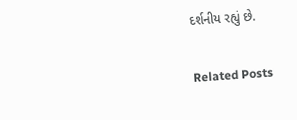દર્શનીય રહ્યું છે.

Related Posts